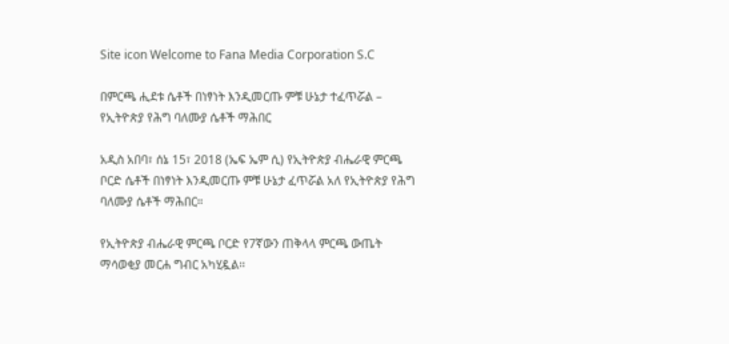Site icon Welcome to Fana Media Corporation S.C

በምርጫ ሒደቱ ሴቶች በነፃነት እንዲመርጡ ምቹ ሁኔታ ተፈጥሯል – የኢትዮጵያ የሕግ ባለሙያ ሴቶች ማሕበር

አዲስ አበባ፣ ሰኔ 15፣ 2018 (ኤፍ ኤም ሲ) የኢትዮጵያ ብሔራዊ ምርጫ ቦርድ ሴቶች በነፃነት እንዲመርጡ ምቹ ሁኔታ ፈጥሯል አለ የኢትዮጵያ የሕግ ባለሙያ ሴቶች ማሕበር።

የኢትዮጵያ ብሔራዊ ምርጫ ቦርድ የ7ኛውን ጠቅላላ ምርጫ ውጤት ማሳወቂያ መርሐ ግብር አካሂዷል፡፡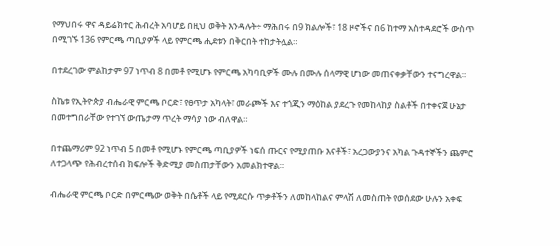የማህበሩ ዋና ዳይሬክተር ሕብረት አባሆይ በዚህ ወቅት እንዳሉት÷ ማሕበሩ በ9 ክልሎች፣ 18 ዞኖችና በ6 ከተማ አስተዳደሮች ውስጥ በሚገኙ 136 የምርጫ ጣቢያዎች ላይ የምርጫ ሒደቱን በቅርበት ተከታትሏል።

በተደረገው ምልከታም 97 ነጥብ 8 በመቶ የሚሆኑ የምርጫ አካባቢዎች ሙሉ በሙሉ ሰላማዊ ሆነው መጠናቀቃቸውን ተናግረዋል።

ስኬቱ የኢትዮጵያ ብሔራዊ ምርጫ ቦርድ፣ የፀጥታ አካላት፣ መራጮች እና ተጎጂን ማዕከል ያደረጉ የመከላከያ ስልቶች በተቀናጀ ሁኔታ በመተግበራቸው የተገኘ ውጤታማ ጥረት ማሳያ ነው ብለዋል።

በተጨማሪም 92 ነጥብ 5 በመቶ የሚሆኑ የምርጫ ጣቢያዎች ነፍሰ ጡርና የሚያጠቡ እናቶች፣ አረጋውያንና አካል ጉዳተኞችን ጨምሮ ለተጋላጭ የሕብረተሰብ ክፍሎች ቅድሚያ መስጠታቸውን አመልክተዋል።

ብሔራዊ ምርጫ ቦርድ በምርጫው ወቅት በሴቶች ላይ የሚደርሱ ጥቃቶችን ለመከላከልና ምላሽ ለመስጠት የወሰደው ሁሉን አቀፍ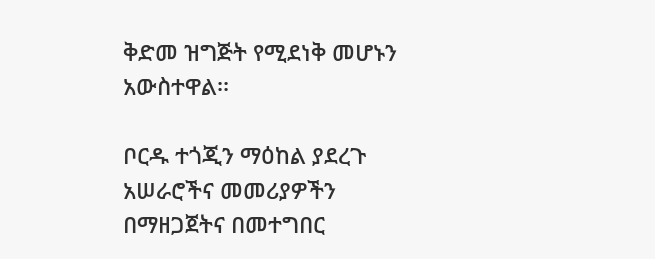ቅድመ ዝግጅት የሚደነቅ መሆኑን አውስተዋል፡፡

ቦርዱ ተጎጂን ማዕከል ያደረጉ አሠራሮችና መመሪያዎችን በማዘጋጀትና በመተግበር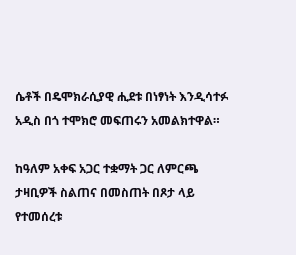ሴቶች በዴሞክራሲያዊ ሒደቱ በነፃነት እንዲሳተፉ አዲስ በጎ ተሞክሮ መፍጠሩን አመልክተዋል።

ከዓለም አቀፍ አጋር ተቋማት ጋር ለምርጫ ታዛቢዎች ስልጠና በመስጠት በጾታ ላይ የተመሰረቱ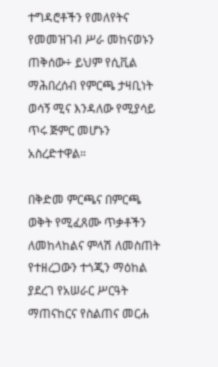ተግዳሮቶችን የመለየትና የመመዝገብ ሥራ መከናወኑን ጠቅሰው÷ ይህም የሲቪል ማሕበረሰብ የምርጫ ታዛቢነት ወሳኝ ሚና እንዳለው የሚያሳይ ጥሩ ጅምር መሆኑን አስረድተዋል።

በቅድመ ምርጫና በምርጫ ወቅት የሚፈጸሙ ጥቃቶችን ለመከላከልና ምላሽ ለመስጠት የተዘረጋውን ተጎጂን ማዕከል ያደረገ የአሠራር ሥርዓት ማጠናከርና የስልጠና መርሐ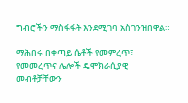ግብሮችን ማስፋፋት እንደሚገባ አስገንዝበዋል።

ማሕበሩ በቀጣይ ሴቶች የመምረጥ፣ የመመረጥና ሌሎች ዴሞክራሲያዊ መብቶቻቸውን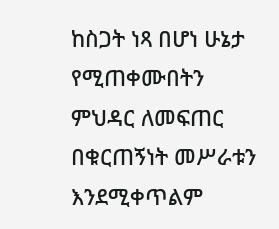ከስጋት ነጻ በሆነ ሁኔታ የሚጠቀሙበትን ምህዳር ለመፍጠር በቁርጠኝነት መሥራቱን እንደሚቀጥልም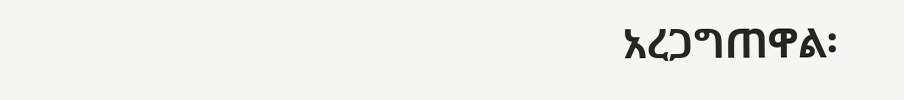አረጋግጠዋል፡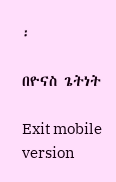፡

በዮናስ ጌትነት

Exit mobile version